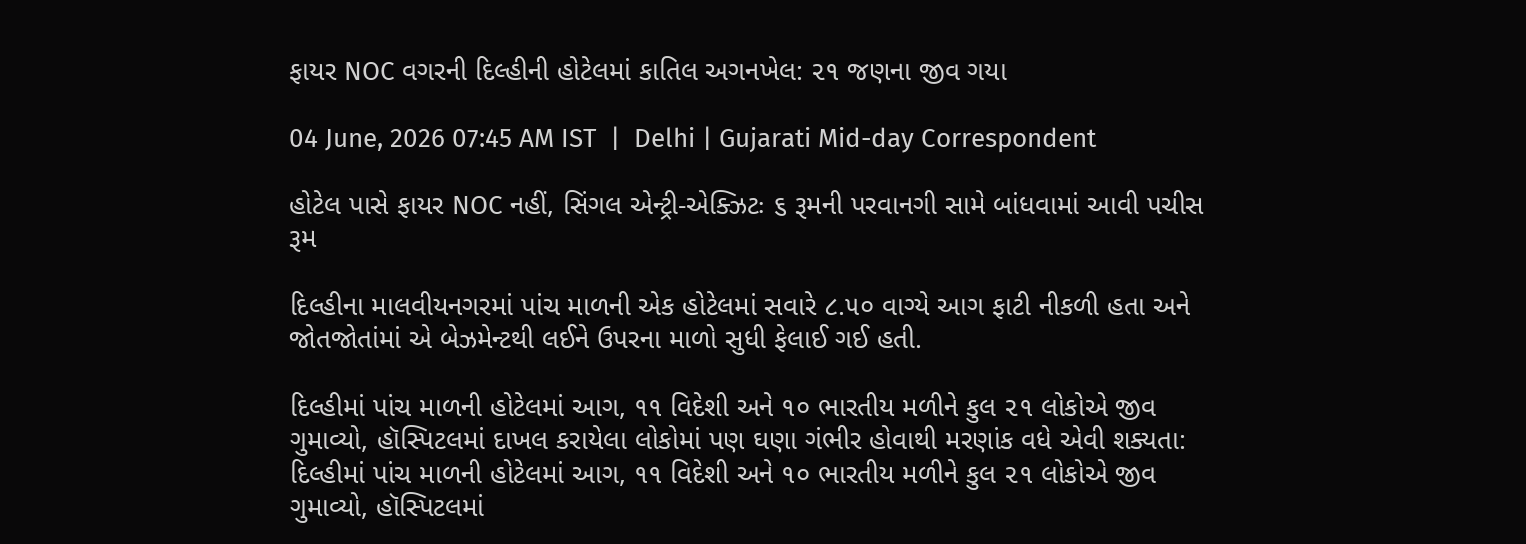ફાયર NOC વગરની દિલ્હીની હોટેલમાં કાતિલ અગનખેલ: ૨૧ જણના જીવ ગયા

04 June, 2026 07:45 AM IST  |  Delhi | Gujarati Mid-day Correspondent

હોટેલ પાસે ફાયર NOC નહીં, સિંગલ એન્ટ્રી-એક્ઝિટઃ ૬ રૂમની પરવાનગી સામે બાંધવામાં આવી પચીસ રૂમ

દિલ્હીના માલવીયનગરમાં પાંચ માળની એક હોટેલમાં સવારે ૮.૫૦ વાગ્યે આગ ફાટી નીકળી હતા અને જોતજોતાંમાં એ બેઝમેન્ટથી લઈને ઉપરના માળો સુધી ફેલાઈ ગઈ હતી.

દિલ્હીમાં પાંચ માળની હોટેલમાં આગ, ૧૧ વિદેશી અને ૧૦ ભારતીય મળીને કુલ ૨૧ લોકોએ જીવ ગુમાવ્યો, હૉસ્પિટલમાં દાખલ કરાયેલા લોકોમાં પણ ઘણા ગંભીર હોવાથી મરણાંક વધે એવી શક્યતા: દિલ્હીમાં પાંચ માળની હોટેલમાં આગ, ૧૧ વિદેશી અને ૧૦ ભારતીય મળીને કુલ ૨૧ લોકોએ જીવ ગુમાવ્યો, હૉસ્પિટલમાં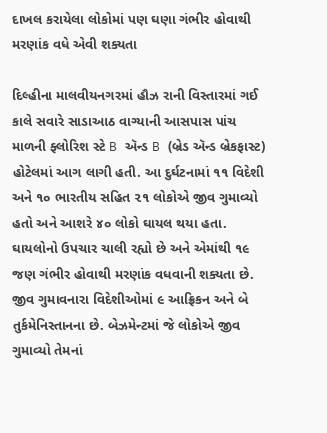દાખલ કરાયેલા લોકોમાં પણ ઘણા ગંભીર હોવાથી મરણાંક વધે એવી શક્યતા

દિલ્હીના માલવીયનગરમાં હૌઝ રાની વિસ્તારમાં ગઈ કાલે સવારે સાડાઆઠ વાગ્યાની આસપાસ પાંચ માળની ફ્લોરિશ સ્ટે B ઍન્ડ B (બ્રેડ ઍન્ડ બ્રેકફાસ્ટ) હોટેલમાં આગ લાગી હતી. આ દુર્ઘટનામાં ૧૧ વિદેશી અને ૧૦ ભારતીય સહિત ૨૧ લોકોએ જીવ ગુમાવ્યો હતો અને આશરે ૪૦ લોકો ઘાયલ થયા હતા. ઘાયલોનો ઉપચાર ચાલી રહ્યો છે અને એમાંથી ૧૯ જણ ગંભીર હોવાથી મરણાંક વધવાની શક્યતા છે. જીવ ગુમાવનારા વિદેશીઓમાં ૯ આફ્રિકન અને બે તુર્કમેનિસ્તાનના છે. બેઝમેન્ટમાં જે લોકોએ જીવ ગુમાવ્યો તેમનાં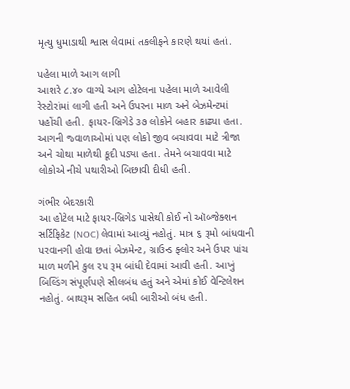મૃત્યુ ધુમાડાથી શ્વાસ લેવામાં તકલીફને કારણે થયાં હતાં.

પહેલા માળે આગ લાગી
આશરે ૮.૪૦ વાગ્યે આગ હોટેલના પહેલા માળે આવેલી રેસ્ટોરાંમાં લાગી હતી અને ઉપરના માળ અને બેઝમેન્ટમાં પહોંચી હતી. ફાયર-બ્રિગેડે ૩૭ લોકોને બહાર કાઢ્યા હતા. આગની જ્વાળાઓમાં પણ લોકો જીવ બચાવવા માટે ત્રીજા અને ચોથા માળેથી કૂદી પડ્યા હતા. તેમને બચાવવા માટે લોકોએ નીચે પથારીઓ બિછાવી દીધી હતી.

ગંભીર બેદરકારી
આ હોટેલ માટે ફાયર-બ્રિગેડ પાસેથી કોઈ નો ઑબ્જેક્શન સર્ટિફિકેટ (NOC) લેવામાં આવ્યું નહોતું. માત્ર ૬ રૂમો બાંધવાની પરવાનગી હોવા છતાં બેઝમેન્ટ, ગ્રાઉન્ડ ફ્લોર અને ઉપર પાંચ માળ મળીને કુલ ૨૫ રૂમ બાંધી દેવામાં આવી હતી. આખું બિલ્ડિંગ સંપૂર્ણપણે સીલબંધ હતું અને એમાં કોઈ વેન્ટિલેશન નહોતું. બાથરૂમ સહિત બધી બારીઓ બંધ હતી.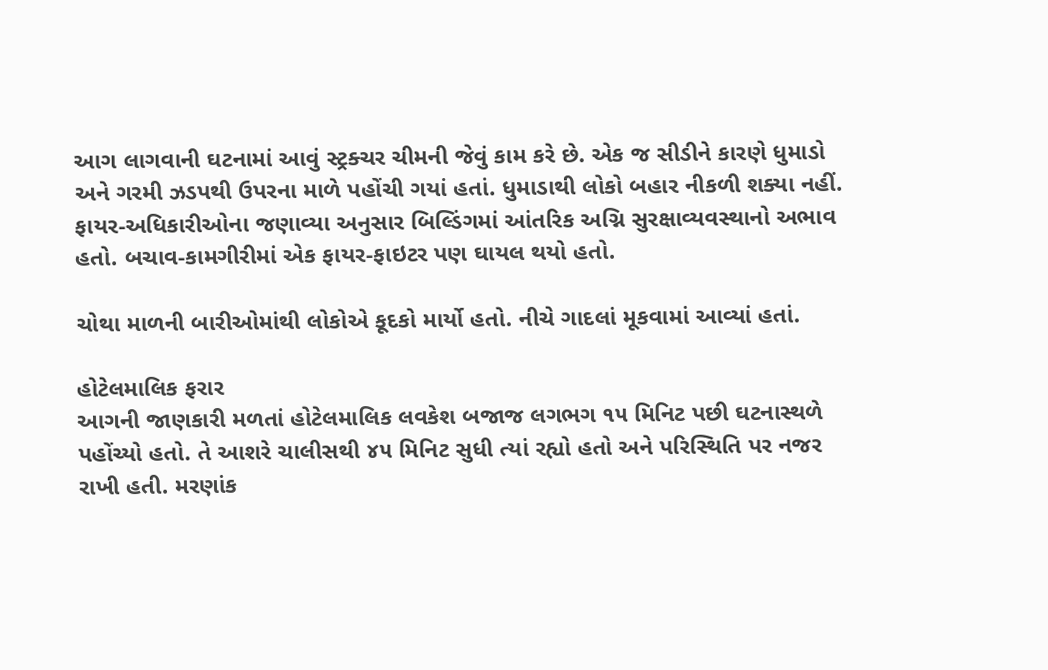આગ લાગવાની ઘટનામાં આવું સ્ટ્રક્ચર ચીમની જેવું કામ કરે છે. એક જ સીડીને કારણે ધુમાડો અને ગરમી ઝડપથી ઉપરના માળે પહોંચી ગયાં હતાં. ધુમાડાથી લોકો બહાર નીકળી શક્યા નહીં. ફાયર-અધિકારીઓના જણાવ્યા અનુસાર બિલ્ડિંગમાં આંતરિક અગ્નિ સુરક્ષાવ્યવસ્થાનો અભાવ હતો. બચાવ-કામગીરીમાં એક ફાયર-ફાઇટર પણ ઘાયલ થયો હતો.

ચોથા માળની બારીઓમાંથી લોકોએ કૂદકો માર્યો હતો. નીચે ગાદલાં મૂકવામાં આવ્યાં હતાં.

હોટેલમાલિક ફરાર
આગની જાણકારી મળતાં હોટેલમાલિક લવકેશ બજાજ લગભગ ૧૫ મિનિટ પછી ઘટનાસ્થળે પહોંચ્યો હતો. તે આશરે ચાલીસથી ૪૫ મિનિટ સુધી ત્યાં રહ્યો હતો અને પરિસ્થિતિ પર નજર રાખી હતી. મરણાંક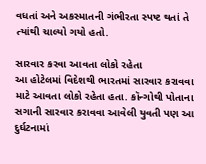વધતાં અને અકસ્માતની ગંભીરતા સ્પષ્ટ થતાં તે ત્યાંથી ચાલ્યો ગયો હતો.

સારવાર કરવા આવતા લોકો રહેતા
આ હોટેલમાં વિદેશથી ભારતમાં સારવાર કરાવવા માટે આવતા લોકો રહેતા હતા. કૉન્ગોથી પોતાના સગાની સારવાર કરાવવા આવેલી યુવતી પણ આ દુર્ઘટનામાં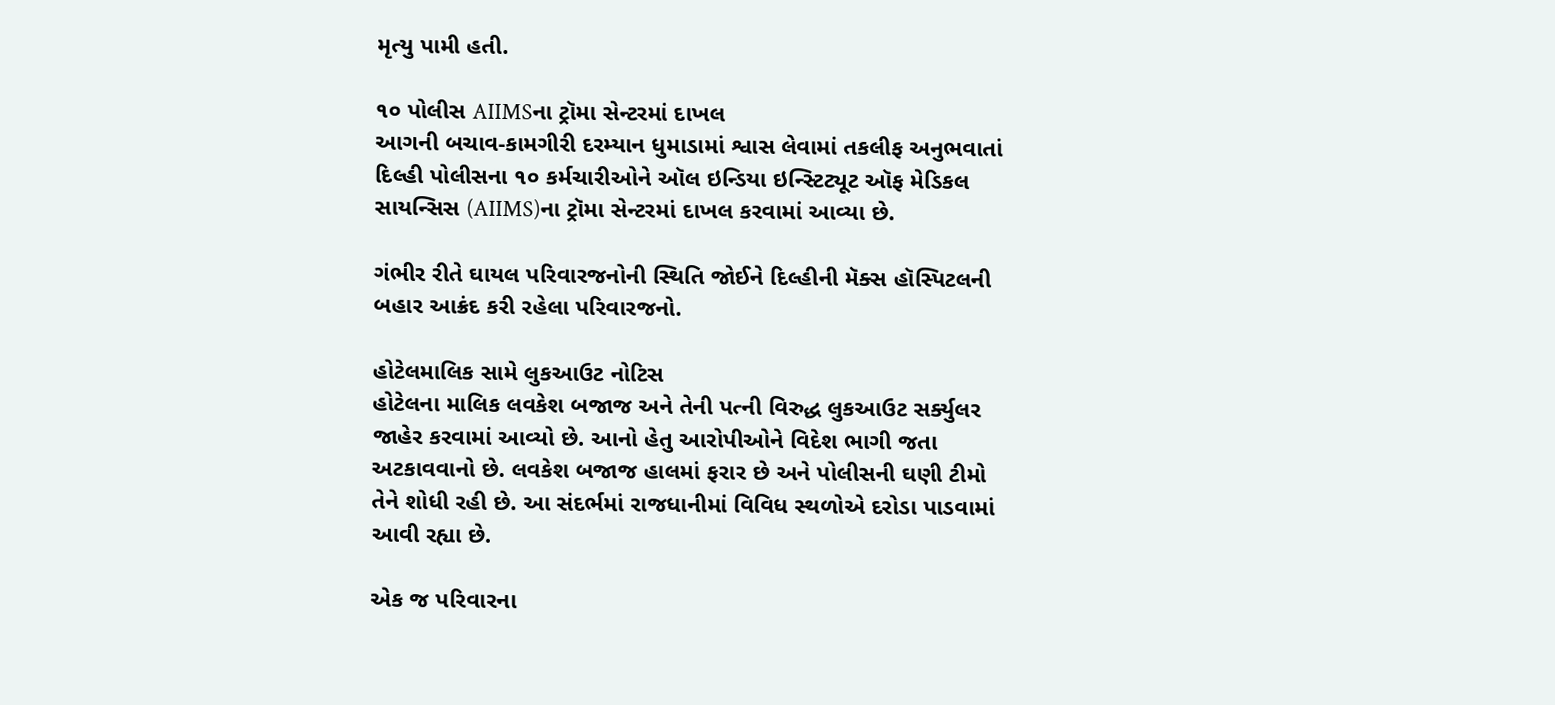મૃત્યુ પામી હતી.

૧૦ પોલીસ AIIMSના ટ્રૉમા સેન્ટરમાં દાખલ
આગની બચાવ-કામગીરી દરમ્યાન ધુમાડામાં શ્વાસ લેવામાં તકલીફ અનુભવાતાં દિલ્હી પોલીસના ૧૦ કર્મચારીઓને ઑલ ઇન્ડિયા ઇન્સ્ટિટ્યૂટ ઑફ મેડિકલ સાયન્સિસ (AIIMS)ના ટ્રૉમા સેન્ટરમાં દાખલ કરવામાં આવ્યા છે.

ગંભીર રીતે ઘાયલ પરિવારજનોની સ્થિતિ જોઈને દિલ્હીની મૅક્સ હૉસ્પિટલની બહાર આક્રંદ કરી રહેલા પરિવારજનો.

હોટેલમાલિક સામે લુકઆઉટ નોટિસ
હોટેલના માલિક લવકેશ બજાજ અને તેની પત્ની વિરુદ્ધ લુકઆઉટ સર્ક્યુલર જાહેર કરવામાં આવ્યો છે. આનો હેતુ આરોપીઓને વિદેશ ભાગી જતા અટકાવવાનો છે. લવકેશ બજાજ હાલમાં ફરાર છે અને પોલીસની ઘણી ટીમો તેને શોધી રહી છે. આ સંદર્ભમાં રાજધાનીમાં વિવિધ સ્થળોએ દરોડા પાડવામાં આવી રહ્યા છે.

એક જ પરિવારના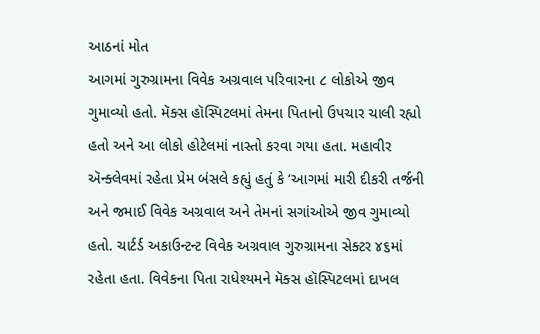આઠનાં મોત
આગમાં ગુરુગ્રામના વિવેક અગ્રવાલ પરિવારના ૮ લોકોએ જીવ ગુમાવ્યો હતો. મૅક્સ હૉસ્પિટલમાં તેમના પિતાનો ઉપચાર ચાલી રહ્યો હતો અને આ લોકો હોટેલમાં નાસ્તો કરવા ગયા હતા. મહાવીર ઍન્ક્લેવમાં રહેતા પ્રેમ બંસલે કહ્યું હતું કે ‘આગમાં મારી દીકરી તર્જની અને જમાઈ વિવેક અગ્રવાલ અને તેમનાં સગાંઓએ જીવ ગુમાવ્યો હતો. ચાર્ટર્ડ અકાઉન્ટન્ટ વિવેક અગ્રવાલ ગુરુગ્રામના સેક્ટર ૪૬માં રહેતા હતા. વિવેકના પિતા રાધેશ્યમને મૅક્સ હૉસ્પિટલમાં દાખલ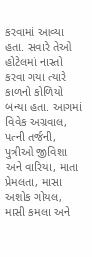કરવામાં આવ્યા હતા. સવારે તેઓ હોટેલમાં નાસ્તો કરવા ગયા ત્યારે કાળનો કોળિયો બન્યા હતા. આગમાં વિવેક અગ્રવાલ, પત્ની તર્જની, પુત્રીઓ જીવિશા અને વારિયા, માતા પ્રેમલતા, માસા અશોક ગોયલ, માસી કમલા અને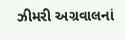ઝીમરી અગ્રવાલનાં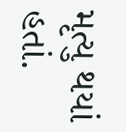મૃત્યુ થયાં હતાં.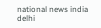national news india delhi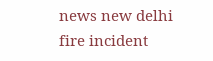news new delhi fire incident